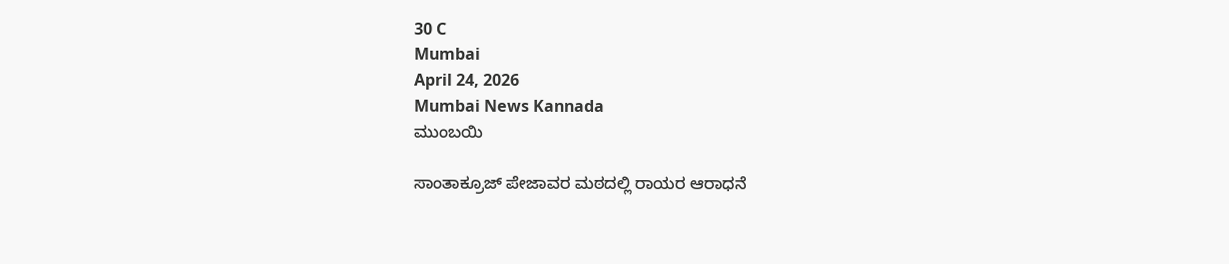30 C
Mumbai
April 24, 2026
Mumbai News Kannada
ಮುಂಬಯಿ

ಸಾಂತಾಕ್ರೂಜ್ ಪೇಜಾವರ ಮಠದಲ್ಲಿ ರಾಯರ ಆರಾಧನೆ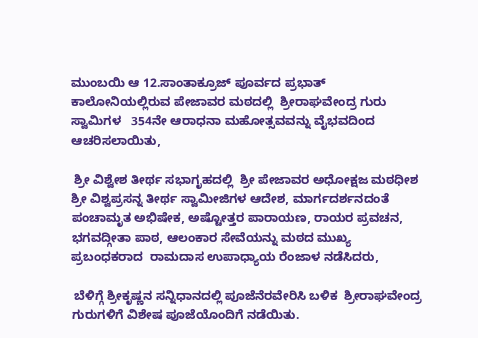ಮುಂಬಯಿ ಆ 12.ಸಾಂತಾಕ್ರೂಜ್ ಪೂರ್ವದ ಪ್ರಭಾತ್ ಕಾಲೋನಿಯಲ್ಲಿರುವ ಪೇಜಾವರ ಮಠದಲ್ಲಿ  ಶ್ರೀರಾಘವೇಂದ್ರ ಗುರು ಸ್ವಾಮಿಗಳ   354ನೇ ಆರಾಧನಾ ಮಹೋತ್ಸವವನ್ನು ವೈಭವದಿಂದ ಆಚರಿಸಲಾಯಿತು,

 ಶ್ರೀ ವಿಶ್ವೇಶ ತೀರ್ಥ ಸಭಾಗೃಹದಲ್ಲಿ  ಶ್ರೀ ಪೇಜಾವರ ಅಧೋಕ್ಷಜ ಮಠಧೀಶ ಶ್ರೀ ವಿಶ್ವಪ್ರಸನ್ನ ತೀರ್ಥ ಸ್ವಾಮೀಜಿಗಳ ಆದೇಶ, ಮಾರ್ಗದರ್ಶನದಂತೆ  ಪಂಚಾಮೃತ ಅಭಿಷೇಕ, ಅಷ್ಟೋತ್ತರ ಪಾರಾಯಣ, ರಾಯರ ಪ್ರವಚನ, ಭಗವದ್ಗೀತಾ ಪಾಠ, ಆಲಂಕಾರ ಸೇವೆಯನ್ನು ಮಠದ ಮುಖ್ಯ ಪ್ರಬಂಧಕರಾದ  ರಾಮದಾಸ ಉಪಾಧ್ಯಾಯ ರೆಂಜಾಳ ನಡೆಸಿದರು,

 ಬೆಳಿಗ್ಗೆ ಶ್ರೀಕೃಷ್ಣನ ಸನ್ನಿಧಾನದಲ್ಲಿ ಪೂಜೆನೆರವೇರಿಸಿ ಬಳಿಕ  ಶ್ರೀರಾಘವೇಂದ್ರ ಗುರುಗಳಿಗೆ ವಿಶೇಷ ಪೂಜೆಯೊಂದಿಗೆ ನಡೆಯಿತು.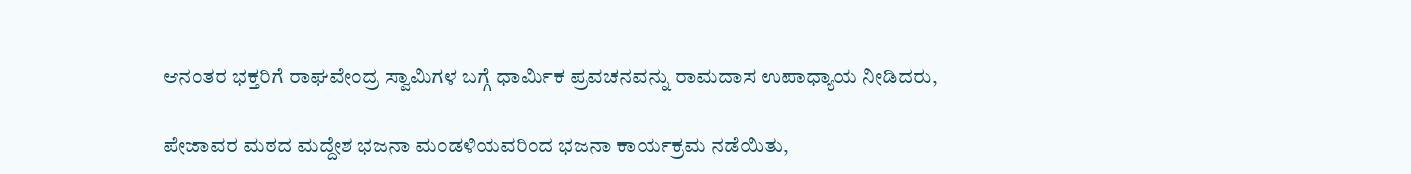ಆನಂತರ ಭಕ್ತರಿಗೆ ರಾಘವೇಂದ್ರ ಸ್ವಾಮಿಗಳ ಬಗ್ಗೆ ಧಾರ್ಮಿಕ ಪ್ರವಚನವನ್ನು ರಾಮದಾಸ ಉಪಾಧ್ಯಾಯ ನೀಡಿದರು,

ಪೇಜಾವರ ಮಠದ ಮದ್ದೇಶ ಭಜನಾ ಮಂಡಳಿಯವರಿಂದ ಭಜನಾ ಕಾರ್ಯಕ್ರಮ ನಡೆಯಿತು,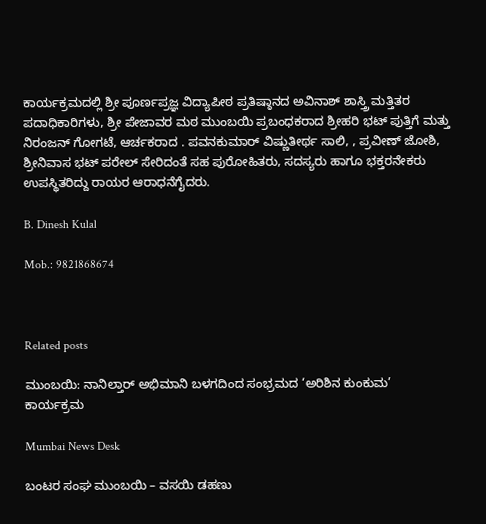ಕಾರ್ಯಕ್ರಮದಲ್ಲಿ ಶ್ರೀ ಪೂರ್ಣಪ್ರಜ್ಞ ವಿದ್ಯಾಪೀಠ ಪ್ರತಿಷ್ಠಾನದ ಅವಿನಾಶ್ ಶಾಸ್ತ್ರಿ ಮತ್ತಿತರ ಪದಾಧಿಕಾರಿಗಳು, ಶ್ರೀ ಪೇಜಾವರ ಮಠ ಮುಂಬಯಿ ಪ್ರಬಂಧಕರಾದ ಶ್ರೀಹರಿ ಭಟ್ ಪುತ್ತಿಗೆ ಮತ್ತು ನಿರಂಜನ್ ಗೋಗಟೆ, ಆರ್ಚಕರಾದ . ಪವನಕುಮಾ‌ರ್ ವಿಷ್ಣುತೀರ್ಥ ಸಾಲಿ, , ಪ್ರವೀಣ್ ಜೋಶಿ, ಶ್ರೀನಿವಾಸ ಭಟ್ ಪರೇಲ್ ಸೇರಿದಂತೆ ಸಹ ಪುರೋಹಿತರು, ಸದಸ್ಯರು ಹಾಗೂ ಭಕ್ತರನೇಕರು ಉಪಸ್ಥಿತರಿದ್ದು ರಾಯರ ಆರಾಧನೆಗೈದರು.

B. Dinesh Kulal

Mob.: 9821868674



Related posts

ಮುಂಬಯಿ: ನಾನಿಲ್ತಾರ್ ಅಭಿಮಾನಿ ಬಳಗದಿಂದ ಸಂಭ್ರಮದ ‘ಅರಿಶಿನ ಕುಂಕುಮ’ ಕಾರ್ಯಕ್ರಮ

Mumbai News Desk

ಬಂಟರ ಸಂಘ ಮುಂಬಯಿ – ವಸಯಿ ಡಹಣು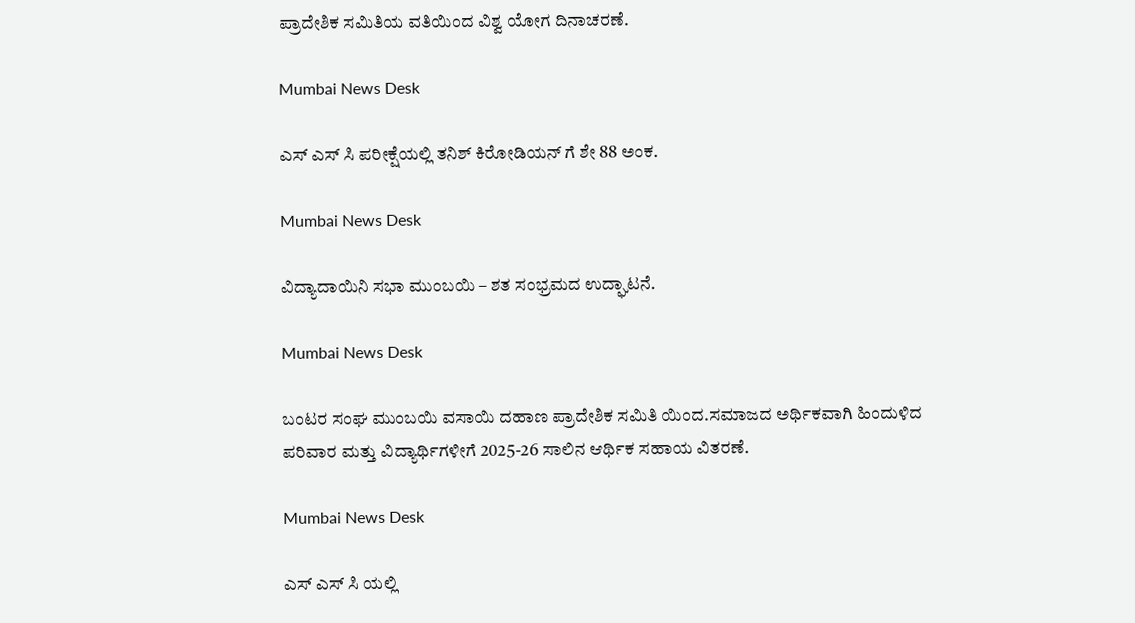ಪ್ರಾದೇಶಿಕ ಸಮಿತಿಯ ವತಿಯಿಂದ ವಿಶ್ವ ಯೋಗ ದಿನಾಚರಣೆ.

Mumbai News Desk

ಎಸ್ ಎಸ್ ಸಿ ಪರೀಕ್ಷೆಯಲ್ಲಿ ತನಿಶ್ ಕಿರೋಡಿಯನ್ ಗೆ ಶೇ 88 ಅಂಕ.

Mumbai News Desk

ವಿದ್ಯಾದಾಯಿನಿ ಸಭಾ ಮುಂಬಯಿ – ಶತ ಸಂಭ್ರಮದ ಉದ್ಘಾಟನೆ.

Mumbai News Desk

ಬಂಟರ ಸಂಘ ಮುಂಬಯಿ ವಸಾಯಿ ದಹಾಣ ಪ್ರಾದೇಶಿಕ ಸಮಿತಿ ಯಿಂದ.ಸಮಾಜದ ಅರ್ಥಿಕವಾಗಿ ಹಿಂದುಳಿದ ಪರಿವಾರ ಮತ್ತು ವಿದ್ಯಾರ್ಥಿಗಳೀಗೆ 2025-26 ಸಾಲಿನ ಆರ್ಥಿಕ ಸಹಾಯ ವಿತರಣೆ.

Mumbai News Desk

ಎಸ್ ಎಸ್ ಸಿ ಯಲ್ಲಿ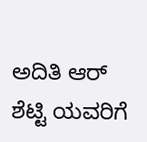ಅದಿತಿ ಆರ್ ಶೆಟ್ಟಿ ಯವರಿಗೆ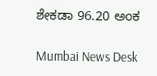ಶೇಕಡಾ 96.20 ಅಂಕ

Mumbai News Desk